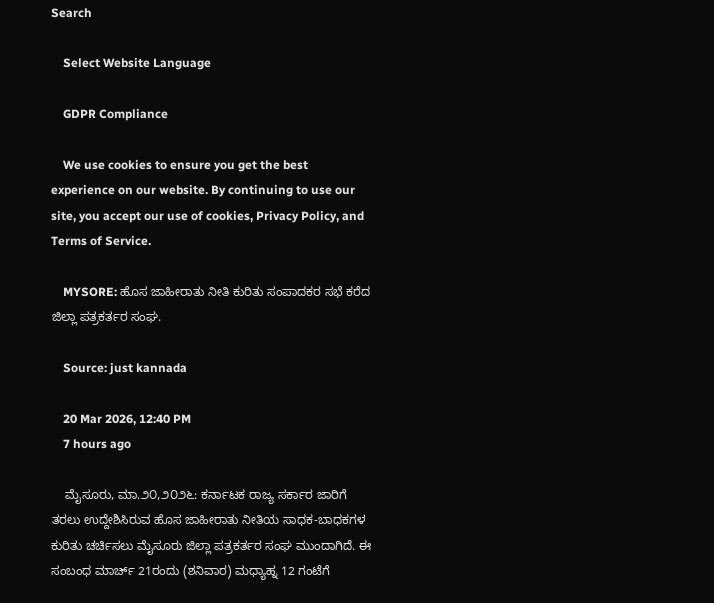Search

    Select Website Language

    GDPR Compliance

    We use cookies to ensure you get the best experience on our website. By continuing to use our site, you accept our use of cookies, Privacy Policy, and Terms of Service.

    MYSORE: ಹೊಸ ಜಾಹೀರಾತು ನೀತಿ ಕುರಿತು ಸಂಪಾದಕರ ಸಭೆ ಕರೆದ ಜಿಲ್ಲಾ ಪತ್ರಕರ್ತರ ಸಂಘ.

    Source: just kannada

    20 Mar 2026, 12:40 PM
    7 hours ago

    ಮೈಸೂರು, ಮಾ.೨೦,೨೦೨೬: ಕರ್ನಾಟಕ ರಾಜ್ಯ ಸರ್ಕಾರ ಜಾರಿಗೆ ತರಲು ಉದ್ದೇಶಿಸಿರುವ ಹೊಸ ಜಾಹೀರಾತು ನೀತಿಯ ಸಾಧಕ-ಬಾಧಕಗಳ ಕುರಿತು ಚರ್ಚಿಸಲು ಮೈಸೂರು ಜಿಲ್ಲಾ ಪತ್ರಕರ್ತರ ಸಂಘ ಮುಂದಾಗಿದೆ. ಈ ಸಂಬಂಧ ಮಾರ್ಚ್‌ 21ರಂದು (ಶನಿವಾರ) ಮಧ್ಯಾಹ್ನ 12 ಗಂಟೆಗೆ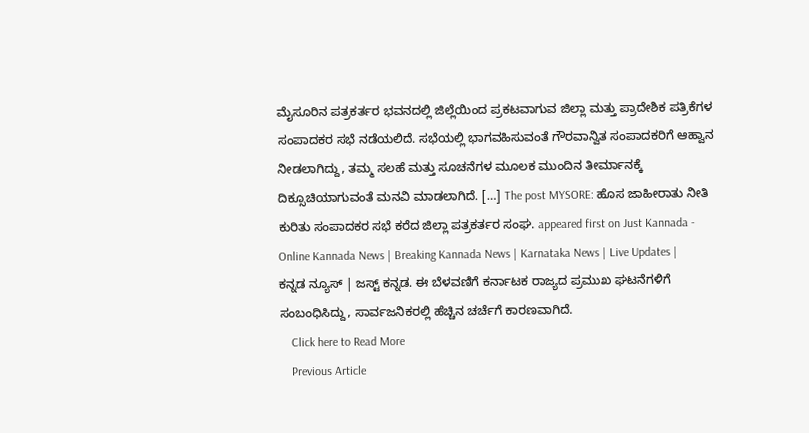ಮೈಸೂರಿನ ಪತ್ರಕರ್ತರ ಭವನದಲ್ಲಿ ಜಿಲ್ಲೆಯಿಂದ ಪ್ರಕಟವಾಗುವ ಜಿಲ್ಲಾ ಮತ್ತು ಪ್ರಾದೇಶಿಕ ಪತ್ರಿಕೆಗಳ ಸಂಪಾದಕರ ಸಭೆ ನಡೆಯಲಿದೆ. ಸಭೆಯಲ್ಲಿ ಭಾಗವಹಿಸುವಂತೆ ಗೌರವಾನ್ವಿತ ಸಂಪಾದಕರಿಗೆ ಆಹ್ವಾನ ನೀಡಲಾಗಿದ್ದು, ತಮ್ಮ ಸಲಹೆ ಮತ್ತು ಸೂಚನೆಗಳ ಮೂಲಕ ಮುಂದಿನ ತೀರ್ಮಾನಕ್ಕೆ ದಿಕ್ಸೂಚಿಯಾಗುವಂತೆ ಮನವಿ ಮಾಡಲಾಗಿದೆ. […] The post MYSORE: ಹೊಸ ಜಾಹೀರಾತು ನೀತಿ ಕುರಿತು ಸಂಪಾದಕರ ಸಭೆ ಕರೆದ ಜಿಲ್ಲಾ ಪತ್ರಕರ್ತರ ಸಂಘ. appeared first on Just Kannada - Online Kannada News | Breaking Kannada News | Karnataka News | Live Updates | ಕನ್ನಡ ನ್ಯೂಸ್ | ಜಸ್ಟ್ ಕನ್ನಡ. ಈ ಬೆಳವಣಿಗೆ ಕರ್ನಾಟಕ ರಾಜ್ಯದ ಪ್ರಮುಖ ಘಟನೆಗಳಿಗೆ ಸಂಬಂಧಿಸಿದ್ದು, ಸಾರ್ವಜನಿಕರಲ್ಲಿ ಹೆಚ್ಚಿನ ಚರ್ಚೆಗೆ ಕಾರಣವಾಗಿದೆ.
    Click here to Read More
    Previous Article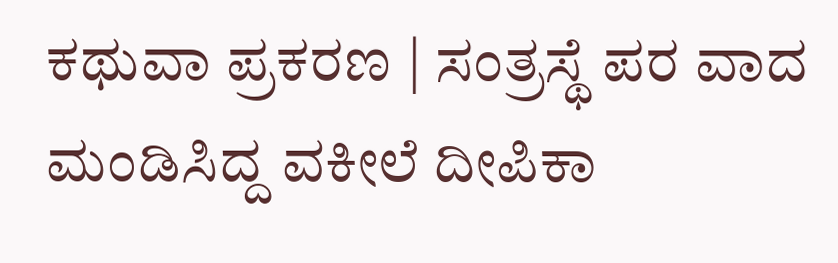ಕಥುವಾ ಪ್ರಕರಣ | ಸಂತ್ರಸ್ಥೆ ಪರ ವಾದ ಮಂಡಿಸಿದ್ದ ವಕೀಲೆ ದೀಪಿಕಾ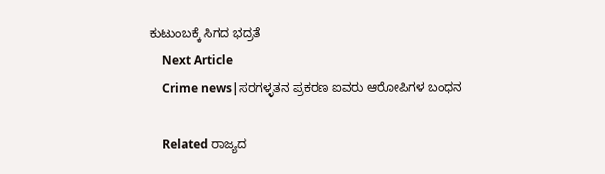ಕುಟುಂಬಕ್ಕೆ ಸಿಗದ ಭದ್ರತೆ
    Next Article
    Crime news|ಸರಗಳ್ಳತನ ಪ್ರಕರಣ ಐವರು ಆರೋಪಿಗಳ ಬಂಧನ

    Related ರಾಜ್ಯದ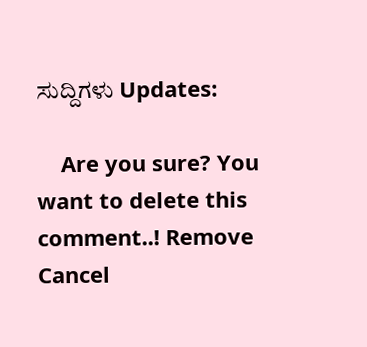ಸುದ್ದಿಗಳು Updates:

    Are you sure? You want to delete this comment..! Remove Cancel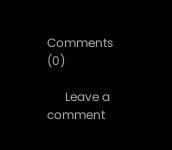Comments (0)

      Leave a comment